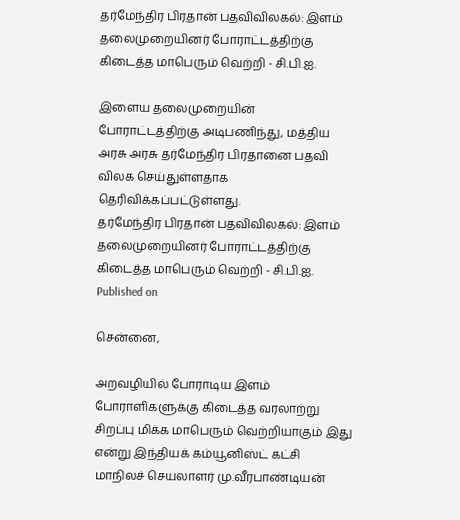தர்மேந்திர பிரதான் பதவிவிலகல்: இளம் தலைமுறையினர் போராட்டத்திற்கு கிடைத்த மாபெரும் வெற்றி - சி.பி.ஐ.

இளைய தலைமுறையின் போராட்டத்திற்கு அடிபணிந்து, மத்திய அரசு அரசு தர்மேந்திர பிரதானை பதவி விலக செய்துள்ளதாக தெரிவிக்கப்பட்டுள்ளது.
தர்மேந்திர பிரதான் பதவிவிலகல்: இளம் தலைமுறையினர் போராட்டத்திற்கு  கிடைத்த மாபெரும் வெற்றி - சி.பி.ஐ.
Published on

சென்னை,

அறவழியில் போராடிய இளம் போராளிகளுக்கு கிடைத்த வரலாற்று சிறப்பு மிக்க மாபெரும் வெற்றியாகும் இது என்று இந்தியக் கம்யூனிஸ்ட் கட்சி மாநிலச் செயலாளர் மு.வீரபாண்டியன்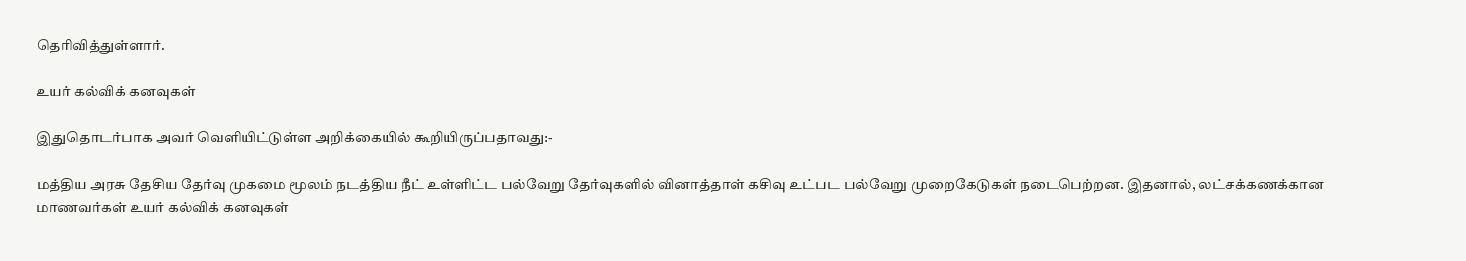தெரிவித்துள்ளார்.

உயர் கல்விக் கனவுகள்

இதுதொடர்பாக அவர் வெளியிட்டுள்ள அறிக்கையில் கூறியிருப்பதாவது:-

மத்திய அரசு தேசிய தேர்வு முகமை மூலம் நடத்திய நீட் உள்ளிட்ட பல்வேறு தேர்வுகளில் வினாத்தாள் கசிவு உட்பட பல்வேறு முறைகேடுகள் நடைபெற்றன. இதனால், லட்சக்கணக்கான மாணவர்கள் உயர் கல்விக் கனவுகள்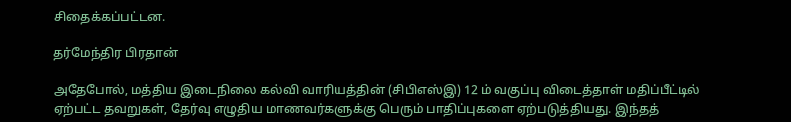சிதைக்கப்பட்டன.

தர்மேந்திர பிரதான்

அதேபோல், மத்திய இடைநிலை கல்வி வாரியத்தின் (சிபிஎஸ்இ) 12 ம் வகுப்பு விடைத்தாள் மதிப்பீட்டில் ஏற்பட்ட தவறுகள், தேர்வு எழுதிய மாணவர்களுக்கு பெரும் பாதிப்புகளை ஏற்படுத்தியது. இந்தத்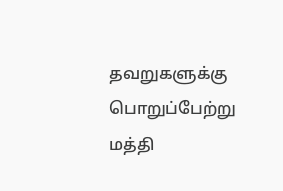தவறுகளுக்கு பொறுப்பேற்று மத்தி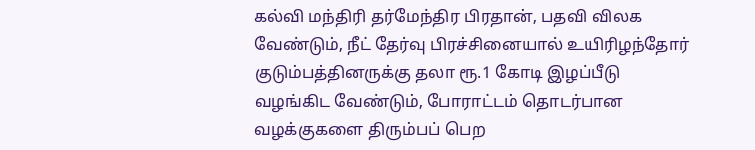கல்வி மந்திரி தர்மேந்திர பிரதான், பதவி விலக வேண்டும், நீட் தேர்வு பிரச்சினையால் உயிரிழந்தோர் குடும்பத்தினருக்கு தலா ரூ.1 கோடி இழப்பீடு வழங்கிட வேண்டும், போராட்டம் தொடர்பான வழக்குகளை திரும்பப் பெற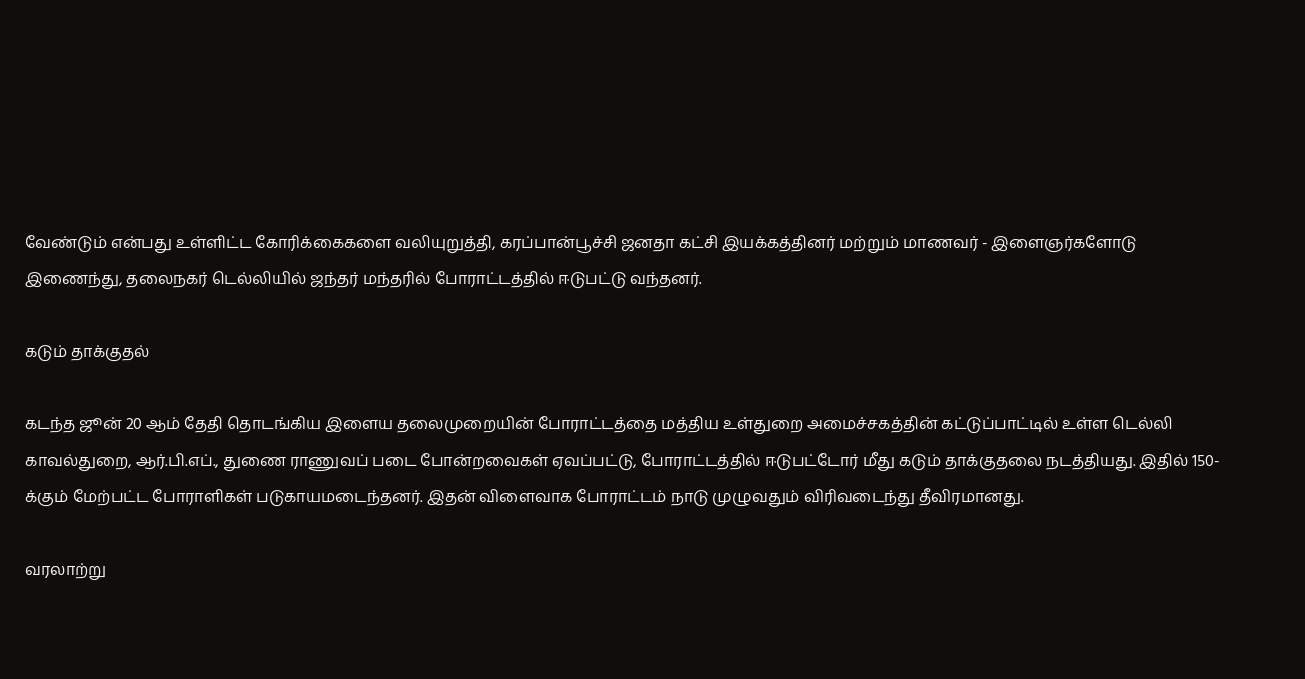வேண்டும் என்பது உள்ளிட்ட கோரிக்கைகளை வலியுறுத்தி, கரப்பான்பூச்சி ஜனதா கட்சி இயக்கத்தினர் மற்றும் மாணவர் - இளைஞர்களோடு இணைந்து, தலைநகர் டெல்லியில் ஜந்தர் மந்தரில் போராட்டத்தில் ஈடுபட்டு வந்தனர்.

கடும் தாக்குதல்

கடந்த ஜூன் 20 ஆம் தேதி தொடங்கிய இளைய தலைமுறையின் போராட்டத்தை மத்திய உள்துறை அமைச்சகத்தின் கட்டுப்பாட்டில் உள்ள டெல்லி காவல்துறை, ஆர்.பி.எப்., துணை ராணுவப் படை போன்றவைகள் ஏவப்பட்டு, போராட்டத்தில் ஈடுபட்டோர் மீது கடும் தாக்குதலை நடத்தியது. இதில் 150-க்கும் மேற்பட்ட போராளிகள் படுகாயமடைந்தனர். இதன் விளைவாக போராட்டம் நாடு முழுவதும் விரிவடைந்து தீவிரமானது.

வரலாற்று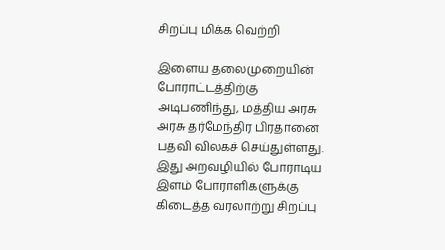சிறப்பு மிக்க வெற்றி

இளைய தலைமுறையின் போராட்டத்திற்கு அடிபணிந்து, மத்திய அரசு அரசு தர்மேந்திர பிரதானை பதவி விலகச் செய்துள்ளது. இது அறவழியில் போராடிய இளம் போராளிகளுக்கு கிடைத்த வரலாற்று சிறப்பு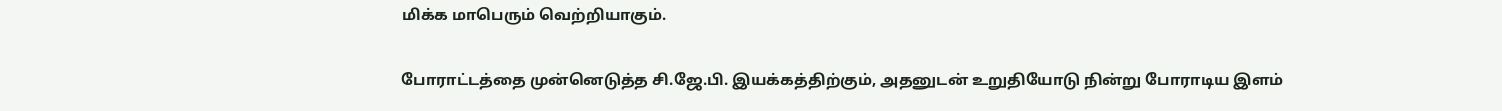மிக்க மாபெரும் வெற்றியாகும்.

போராட்டத்தை முன்னெடுத்த சி.ஜே.பி. இயக்கத்திற்கும், அதனுடன் உறுதியோடு நின்று போராடிய இளம்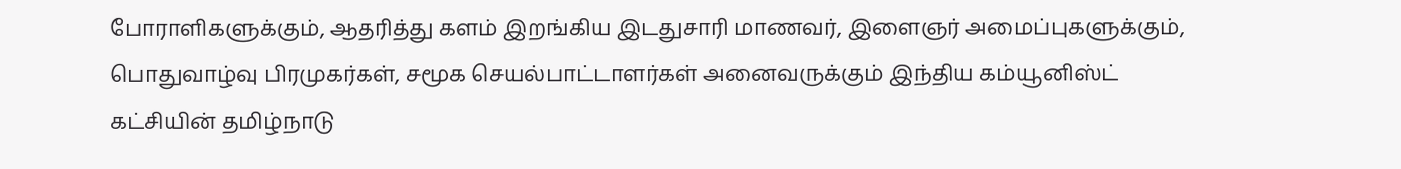போராளிகளுக்கும், ஆதரித்து களம் இறங்கிய இடதுசாரி மாணவர், இளைஞர் அமைப்புகளுக்கும், பொதுவாழ்வு பிரமுகர்கள், சமூக செயல்பாட்டாளர்கள் அனைவருக்கும் இந்திய கம்யூனிஸ்ட் கட்சியின் தமிழ்நாடு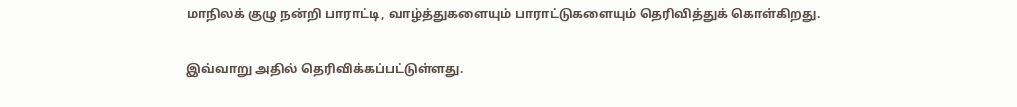மாநிலக் குழு நன்றி பாராட்டி, வாழ்த்துகளையும் பாராட்டுகளையும் தெரிவித்துக் கொள்கிறது.

இவ்வாறு அதில் தெரிவிக்கப்பட்டுள்ளது.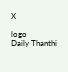X

logo
Daily Thanthi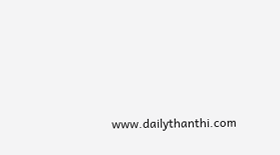www.dailythanthi.com